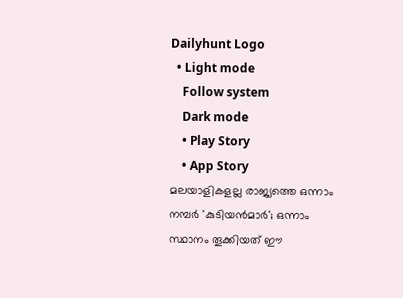Dailyhunt Logo
  • Light mode
    Follow system
    Dark mode
    • Play Story
    • App Story
മലയാളികളല്ല രാജ്യത്തെ ഒന്നാം നമ്പര്‍ 'കുടിയന്‍മാര്‍'; ഒന്നാം സ്ഥാനം തൂക്കിയത് ഈ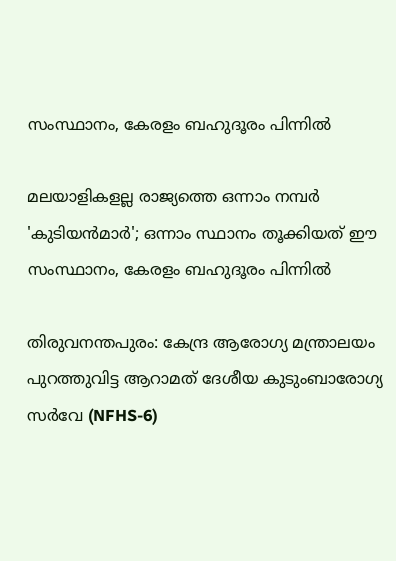സംസ്ഥാനം, കേരളം ബഹുദൂരം പിന്നില്‍

മലയാളികളല്ല രാജ്യത്തെ ഒന്നാം നമ്പര്‍ 'കുടിയന്‍മാര്‍'; ഒന്നാം സ്ഥാനം തൂക്കിയത് ഈ സംസ്ഥാനം, കേരളം ബഹുദൂരം പിന്നില്‍

തിരുവനന്തപുരം: കേന്ദ്ര ആരോഗ്യ മന്ത്രാലയം പുറത്തുവിട്ട ആറാമത് ദേശീയ കുടുംബാരോഗ്യ സര്‍വേ (NFHS-6)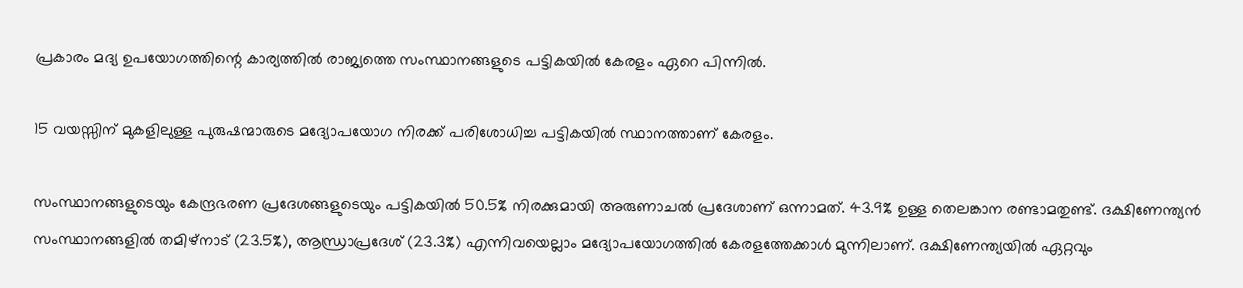പ്രകാരം മദ്യ ഉപയോഗത്തിന്റെ കാര്യത്തില്‍ രാജ്യത്തെ സംസ്ഥാനങ്ങളുടെ പട്ടികയില്‍ കേരളം ഏറെ പിന്നില്‍.

15 വയസ്സിന് മുകളിലുള്ള പുരുഷന്മാരുടെ മദ്യോപയോഗ നിരക്ക് പരിശോധിച്ച പട്ടികയില്‍ സ്ഥാനത്താണ് കേരളം.

സംസ്ഥാനങ്ങളുടെയും കേന്ദ്രഭരണ പ്രദേശങ്ങളുടെയും പട്ടികയില്‍ 50.5% നിരക്കുമായി അരുണാചല്‍ പ്രദേശാണ് ഒന്നാമത്. 43.9% ഉള്ള തെലങ്കാന രണ്ടാമതുണ്ട്. ദക്ഷിണേന്ത്യന്‍ സംസ്ഥാനങ്ങളില്‍ തമിഴ്നാട് (23.5%), ആന്ധ്രാപ്രദേശ് (23.3%) എന്നിവയെല്ലാം മദ്യോപയോഗത്തില്‍ കേരളത്തേക്കാള്‍ മുന്നിലാണ്. ദക്ഷിണേന്ത്യയില്‍ ഏറ്റവും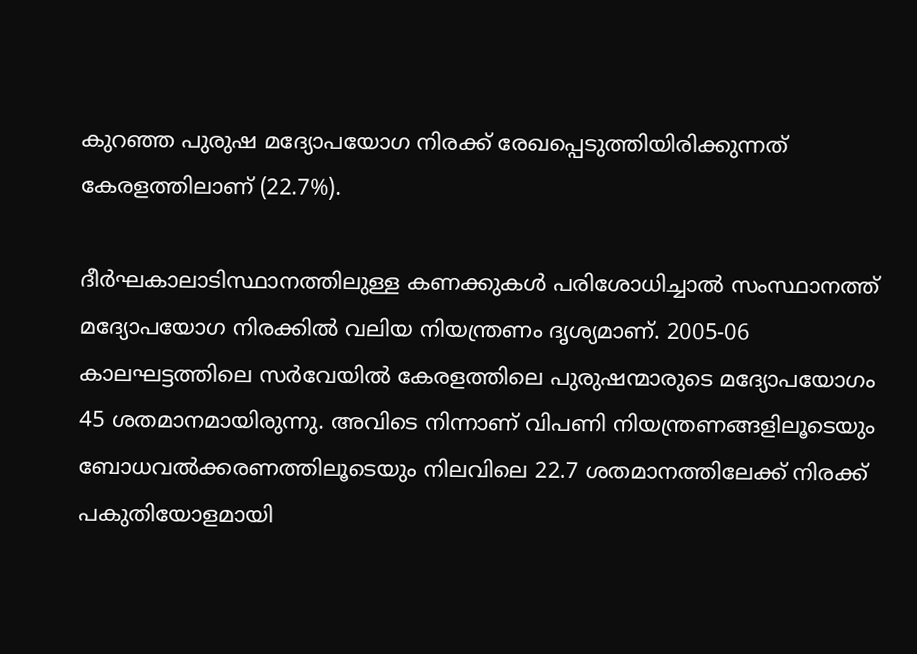കുറഞ്ഞ പുരുഷ മദ്യോപയോഗ നിരക്ക് രേഖപ്പെടുത്തിയിരിക്കുന്നത് കേരളത്തിലാണ് (22.7%).

ദീര്‍ഘകാലാടിസ്ഥാനത്തിലുള്ള കണക്കുകള്‍ പരിശോധിച്ചാല്‍ സംസ്ഥാനത്ത് മദ്യോപയോഗ നിരക്കില്‍ വലിയ നിയന്ത്രണം ദൃശ്യമാണ്. 2005-06 കാലഘട്ടത്തിലെ സര്‍വേയില്‍ കേരളത്തിലെ പുരുഷന്മാരുടെ മദ്യോപയോഗം 45 ശതമാനമായിരുന്നു. അവിടെ നിന്നാണ് വിപണി നിയന്ത്രണങ്ങളിലൂടെയും ബോധവല്‍ക്കരണത്തിലൂടെയും നിലവിലെ 22.7 ശതമാനത്തിലേക്ക് നിരക്ക് പകുതിയോളമായി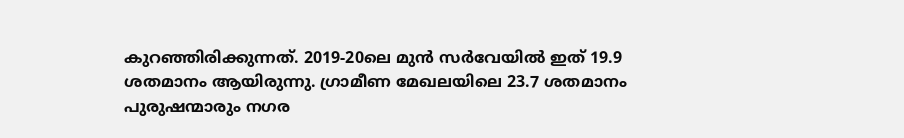കുറഞ്ഞിരിക്കുന്നത്. 2019-20ലെ മുന്‍ സര്‍വേയില്‍ ഇത് 19.9 ശതമാനം ആയിരുന്നു. ഗ്രാമീണ മേഖലയിലെ 23.7 ശതമാനം പുരുഷന്മാരും നഗര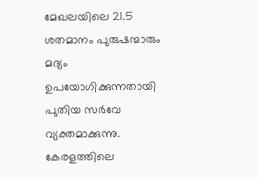മേഖലയിലെ 21.5 ശതമാനം പുരുഷന്മാരും മദ്യം ഉപയോഗിക്കുന്നതായി പുതിയ സര്‍വേ വ്യക്തമാക്കുന്നു. കേരളത്തിലെ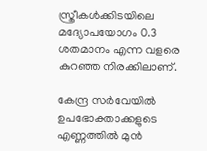സ്ത്രീകള്‍ക്കിടയിലെ മദ്യോപയോഗം 0.3 ശതമാനം എന്ന വളരെ കുറഞ്ഞ നിരക്കിലാണ്.

കേന്ദ്ര സര്‍വേയില്‍ ഉപഭോക്താക്കളുടെ എണ്ണത്തില്‍ മുന്‍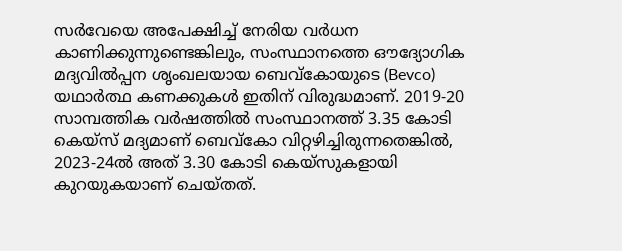സര്‍വേയെ അപേക്ഷിച്ച്‌ നേരിയ വര്‍ധന കാണിക്കുന്നുണ്ടെങ്കിലും, സംസ്ഥാനത്തെ ഔദ്യോഗിക മദ്യവില്‍പ്പന ശൃംഖലയായ ബെവ്‌കോയുടെ (Bevco) യഥാര്‍ത്ഥ കണക്കുകള്‍ ഇതിന് വിരുദ്ധമാണ്. 2019-20 സാമ്പത്തിക വര്‍ഷത്തില്‍ സംസ്ഥാനത്ത് 3.35 കോടി കെയ്‌സ് മദ്യമാണ് ബെവ്‌കോ വിറ്റഴിച്ചിരുന്നതെങ്കില്‍, 2023-24ല്‍ അത് 3.30 കോടി കെയ്‌സുകളായി കുറയുകയാണ് ചെയ്തത്.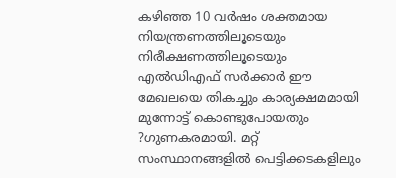കഴിഞ്ഞ 10 വര്‍ഷം ശക്തമായ നിയന്ത്രണത്തിലൂടെയും നിരീക്ഷണത്തിലൂടെയും എല്‍ഡിഎഫ് സര്‍ക്കാര്‍ ഈ മേഖലയെ തികച്ചും കാര്യക്ഷമമായി മുന്നോട്ട് കൊണ്ടുപോയതും ?ഗുണകരമായി. മറ്റ് സംസ്ഥാനങ്ങളില്‍ പെട്ടിക്കടകളിലും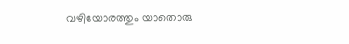വഴിയോരത്തും യാതൊരു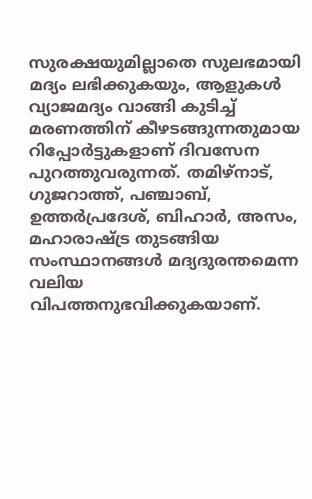സുരക്ഷയുമില്ലാതെ സുലഭമായി മദ്യം ലഭിക്കുകയും, ആളുകള്‍ വ്യാജമദ്യം വാങ്ങി കുടിച്ച്‌ മരണത്തിന് കീഴടങ്ങുന്നതുമായ റിപ്പോര്‍ട്ടുകളാണ് ദിവസേന പുറത്തുവരുന്നത്. തമിഴ്നാട്, ഗുജറാത്ത്, പഞ്ചാബ്, ഉത്തര്‍പ്രദേശ്, ബിഹാര്‍, അസം, മഹാരാഷ്ട്ര തുടങ്ങിയ സംസ്ഥാനങ്ങള്‍ മദ്യദുരന്തമെന്ന വലിയ വിപത്തനുഭവിക്കുകയാണ്.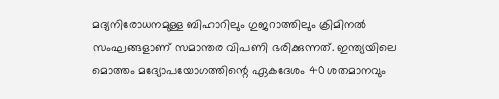മദ്യനിരോധനമുള്ള ബിഹാറിലും ഗുജറാത്തിലും ക്രിമിനല്‍ സംഘങ്ങളാണ് സമാന്തര വിപണി ഭരിക്കുന്നത്. ഇന്ത്യയിലെ മൊത്തം മദ്യോപയോഗത്തിന്റെ ഏകദേശം 40 ശതമാനവും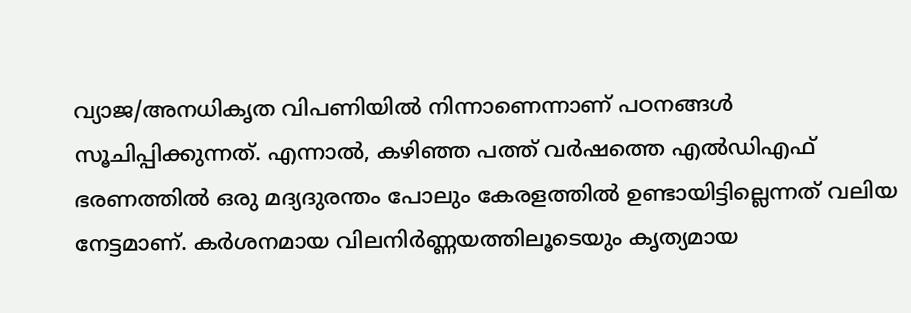വ്യാജ/അനധികൃത വിപണിയില്‍ നിന്നാണെന്നാണ് പഠനങ്ങള്‍ സൂചിപ്പിക്കുന്നത്. എന്നാല്‍, കഴിഞ്ഞ പത്ത് വര്‍ഷത്തെ എല്‍ഡിഎഫ് ഭരണത്തില്‍ ഒരു മദ്യദുരന്തം പോലും കേരളത്തില്‍ ഉണ്ടായിട്ടില്ലെന്നത് വലിയ നേട്ടമാണ്. കര്‍ശനമായ വിലനിര്‍ണ്ണയത്തിലൂടെയും കൃത്യമായ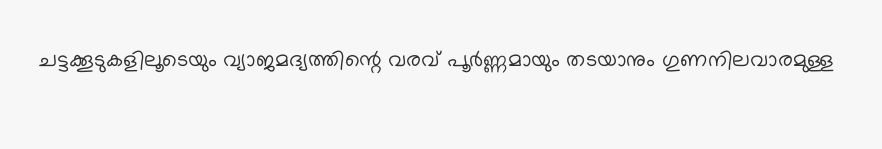ചട്ടക്കൂടുകളിലൂടെയും വ്യാജമദ്യത്തിന്റെ വരവ് പൂര്‍ണ്ണമായും തടയാനും ഗുണനിലവാരമുള്ള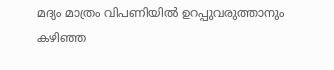മദ്യം മാത്രം വിപണിയില്‍ ഉറപ്പുവരുത്താനും കഴിഞ്ഞ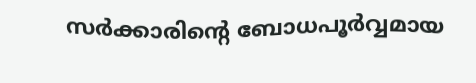സര്‍ക്കാരിന്റെ ബോധപൂര്‍വ്വമായ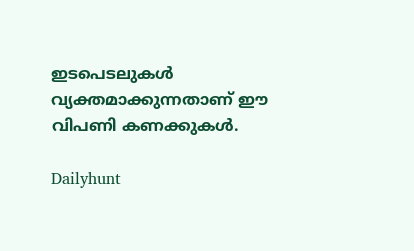ഇടപെടലുകള്‍ വ്യക്തമാക്കുന്നതാണ് ഈ വിപണി കണക്കുകള്‍.

Dailyhunt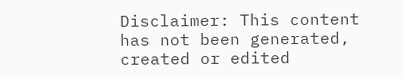Disclaimer: This content has not been generated, created or edited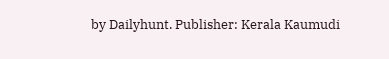by Dailyhunt. Publisher: Kerala Kaumudi